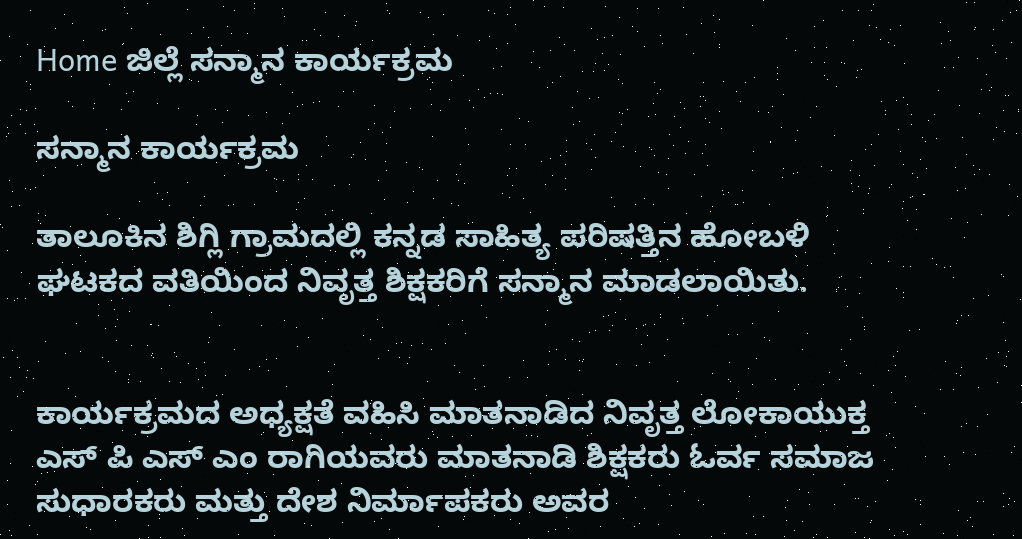Home ಜಿಲ್ಲೆ ಸನ್ಮಾನ ಕಾರ್ಯಕ್ರಮ

ಸನ್ಮಾನ ಕಾರ್ಯಕ್ರಮ

ತಾಲೂಕಿನ ಶಿಗ್ಲಿ ಗ್ರಾಮದಲ್ಲಿ ಕನ್ನಡ ಸಾಹಿತ್ಯ ಪರಿಷತ್ತಿನ ಹೋಬಳಿ ಘಟಕದ ವತಿಯಿಂದ ನಿವೃತ್ತ ಶಿಕ್ಷಕರಿಗೆ ಸನ್ಮಾನ ಮಾಡಲಾಯಿತು.


ಕಾರ್ಯಕ್ರಮದ ಅಧ್ಯಕ್ಷತೆ ವಹಿಸಿ ಮಾತನಾಡಿದ ನಿವೃತ್ತ ಲೋಕಾಯುಕ್ತ ಎಸ್ ಪಿ ಎಸ್ ಎಂ ರಾಗಿಯವರು ಮಾತನಾಡಿ ಶಿಕ್ಷಕರು ಓರ್ವ ಸಮಾಜ ಸುಧಾರಕರು ಮತ್ತು ದೇಶ ನಿರ್ಮಾಪಕರು ಅವರ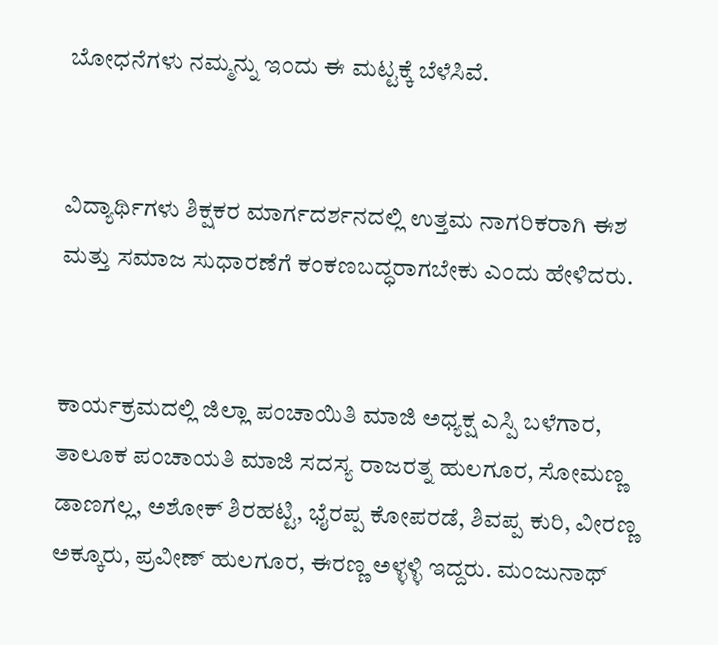ಬೋಧನೆಗಳು ನಮ್ಮನ್ನು ಇಂದು ಈ ಮಟ್ಟಕ್ಕೆ ಬೆಳೆಸಿವೆ.


ವಿದ್ಯಾರ್ಥಿಗಳು ಶಿಕ್ಷಕರ ಮಾರ್ಗದರ್ಶನದಲ್ಲಿ ಉತ್ತಮ ನಾಗರಿಕರಾಗಿ ಈಶ ಮತ್ತು ಸಮಾಜ ಸುಧಾರಣೆಗೆ ಕಂಕಣಬದ್ಧರಾಗಬೇಕು ಎಂದು ಹೇಳಿದರು.


ಕಾರ್ಯಕ್ರಮದಲ್ಲಿ ಜಿಲ್ಲಾ ಪಂಚಾಯಿತಿ ಮಾಜಿ ಅಧ್ಯಕ್ಷ ಎಸ್ಪಿ ಬಳೆಗಾರ, ತಾಲೂಕ ಪಂಚಾಯತಿ ಮಾಜಿ ಸದಸ್ಯ ರಾಜರತ್ನ ಹುಲಗೂರ, ಸೋಮಣ್ಣ ಡಾಣಗಲ್ಲ, ಅಶೋಕ್ ಶಿರಹಟ್ಟಿ, ಭೈರಪ್ಪ ಕೋಪರಡೆ, ಶಿವಪ್ಪ ಕುರಿ, ವೀರಣ್ಣ ಅಕ್ಕೂರು, ಪ್ರವೀಣ್ ಹುಲಗೂರ, ಈರಣ್ಣ ಅಳ್ಳಳ್ಳಿ ಇದ್ದರು. ಮಂಜುನಾಥ್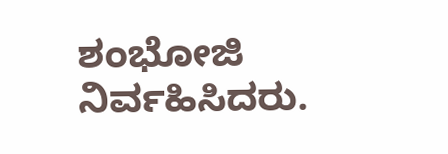ಶಂಭೋಜಿ ನಿರ್ವಹಿಸಿದರು.